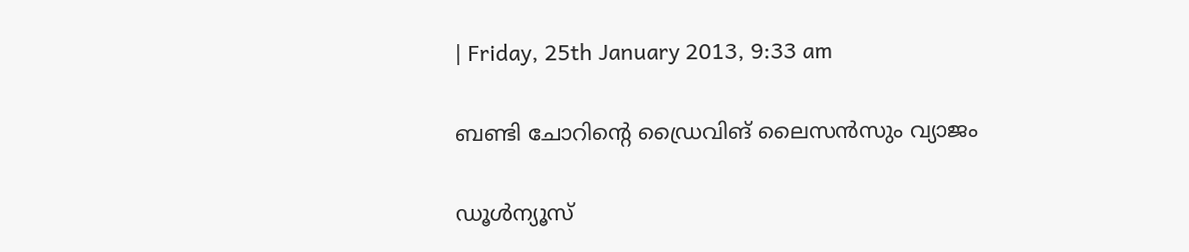| Friday, 25th January 2013, 9:33 am

ബണ്ടി ചോറിന്റെ ഡ്രൈവിങ് ലൈസന്‍സും വ്യാജം

ഡൂള്‍ന്യൂസ്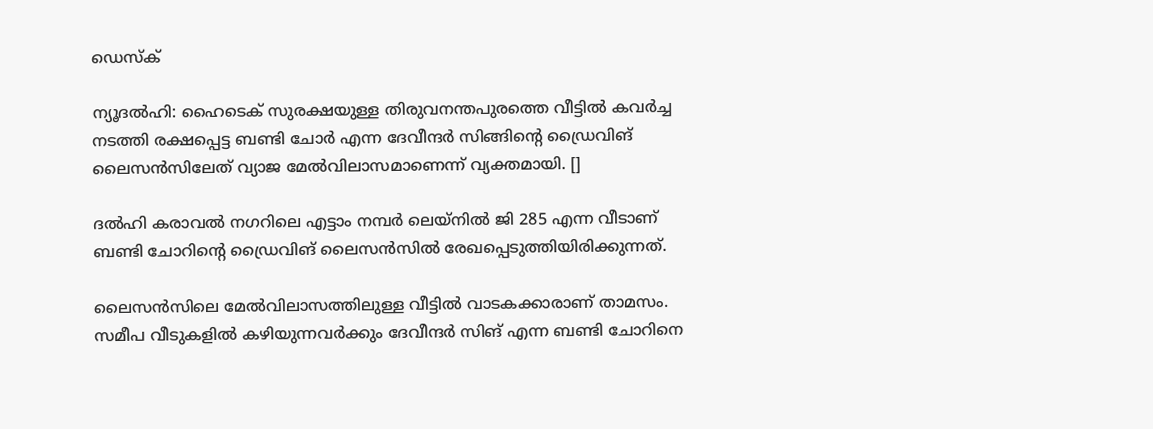ഡെസ്‌ക്

ന്യൂദല്‍ഹി: ഹൈടെക് സുരക്ഷയുള്ള തിരുവനന്തപുരത്തെ വീട്ടില്‍ കവര്‍ച്ച നടത്തി രക്ഷപ്പെട്ട ബണ്ടി ചോര്‍ എന്ന ദേവീന്ദര്‍ സിങ്ങിന്റെ ഡ്രൈവിങ്   ലൈസന്‍സിലേത് വ്യാജ മേല്‍വിലാസമാണെന്ന് വ്യക്തമായി. []

ദല്‍ഹി കരാവല്‍ നഗറിലെ എട്ടാം നമ്പര്‍ ലെയ്‌നില്‍ ജി 285 എന്ന വീടാണ് ബണ്ടി ചോറിന്റെ ഡ്രൈവിങ് ലൈസന്‍സില്‍ രേഖപ്പെടുത്തിയിരിക്കുന്നത്.

ലൈസന്‍സിലെ മേല്‍വിലാസത്തിലുള്ള വീട്ടില്‍ വാടകക്കാരാണ് താമസം. സമീപ വീടുകളില്‍ കഴിയുന്നവര്‍ക്കും ദേവീന്ദര്‍ സിങ് എന്ന ബണ്ടി ചോറിനെ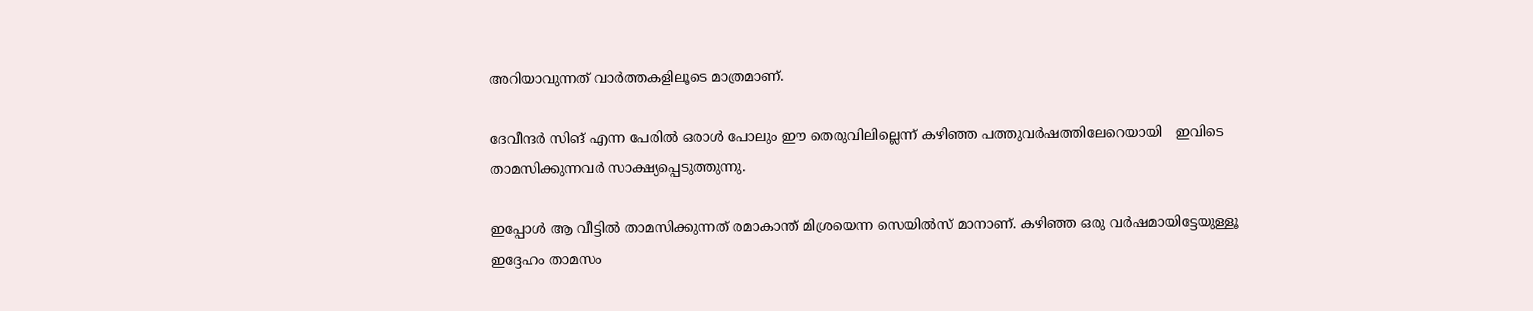അറിയാവുന്നത് വാര്‍ത്തകളിലൂടെ മാത്രമാണ്.

ദേവീന്ദര്‍ സിങ് എന്ന പേരില്‍ ഒരാള്‍ പോലും ഈ തെരുവിലില്ലെന്ന് കഴിഞ്ഞ പത്തുവര്‍ഷത്തിലേറെയായി   ഇവിടെ താമസിക്കുന്നവര്‍ സാക്ഷ്യപ്പെടുത്തുന്നു.

ഇപ്പോള്‍ ആ വീട്ടില്‍ താമസിക്കുന്നത് രമാകാന്ത് മിശ്രയെന്ന സെയില്‍സ് മാനാണ്. കഴിഞ്ഞ ഒരു വര്‍ഷമായിട്ടേയുള്ളൂ ഇദ്ദേഹം താമസം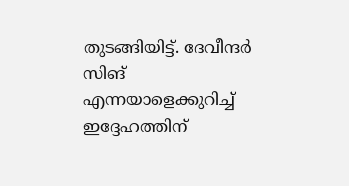തുടങ്ങിയിട്ട്. ദേവീന്ദര്‍ സിങ് എന്നയാളെക്കുറിച്ച് ഇദ്ദേഹത്തിന്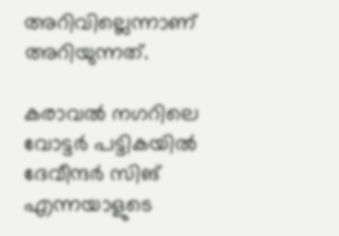അറിവില്ലെന്നാണ് അറിയുന്നത്.

കരാവല്‍ നഗറിലെ വോട്ടര്‍ പട്ടികയില്‍ ദേവീന്ദര്‍ സിങ് എന്നയാളുടെ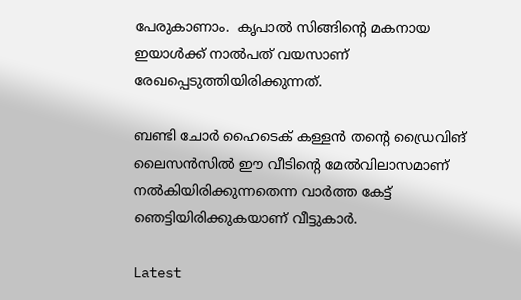പേരുകാണാം.  കൃപാല്‍ സിങ്ങിന്റെ മകനായ ഇയാള്‍ക്ക് നാല്‍പത് വയസാണ് രേഖപ്പെടുത്തിയിരിക്കുന്നത്.

ബണ്ടി ചോര്‍ ഹൈടെക് കള്ളന്‍ തന്റെ ഡ്രൈവിങ് ലൈസന്‍സില്‍ ഈ വീടിന്റെ മേല്‍വിലാസമാണ് നല്‍കിയിരിക്കുന്നതെന്ന വാര്‍ത്ത കേട്ട് ഞെട്ടിയിരിക്കുകയാണ് വീട്ടുകാര്‍.

Latest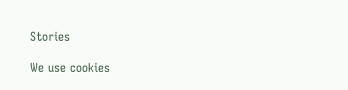Stories

We use cookies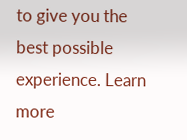to give you the best possible experience. Learn more